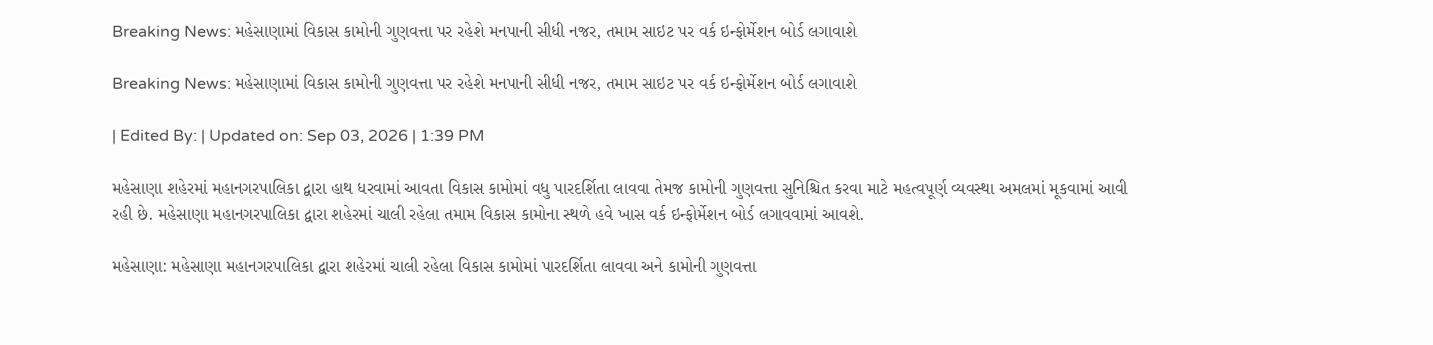Breaking News: મહેસાણામાં વિકાસ કામોની ગુણવત્તા પર રહેશે મનપાની સીધી નજર, તમામ સાઇટ પર વર્ક ઇન્ફોર્મેશન બોર્ડ લગાવાશે

Breaking News: મહેસાણામાં વિકાસ કામોની ગુણવત્તા પર રહેશે મનપાની સીધી નજર, તમામ સાઇટ પર વર્ક ઇન્ફોર્મેશન બોર્ડ લગાવાશે

| Edited By: | Updated on: Sep 03, 2026 | 1:39 PM

મહેસાણા શહેરમાં મહાનગરપાલિકા દ્વારા હાથ ધરવામાં આવતા વિકાસ કામોમાં વધુ પારદર્શિતા લાવવા તેમજ કામોની ગુણવત્તા સુનિશ્ચિત કરવા માટે મહત્વપૂર્ણ વ્યવસ્થા અમલમાં મૂકવામાં આવી રહી છે. મહેસાણા મહાનગરપાલિકા દ્વારા શહેરમાં ચાલી રહેલા તમામ વિકાસ કામોના સ્થળે હવે ખાસ વર્ક ઇન્ફોર્મેશન બોર્ડ લગાવવામાં આવશે.

મહેસાણા: મહેસાણા મહાનગરપાલિકા દ્વારા શહેરમાં ચાલી રહેલા વિકાસ કામોમાં પારદર્શિતા લાવવા અને કામોની ગુણવત્તા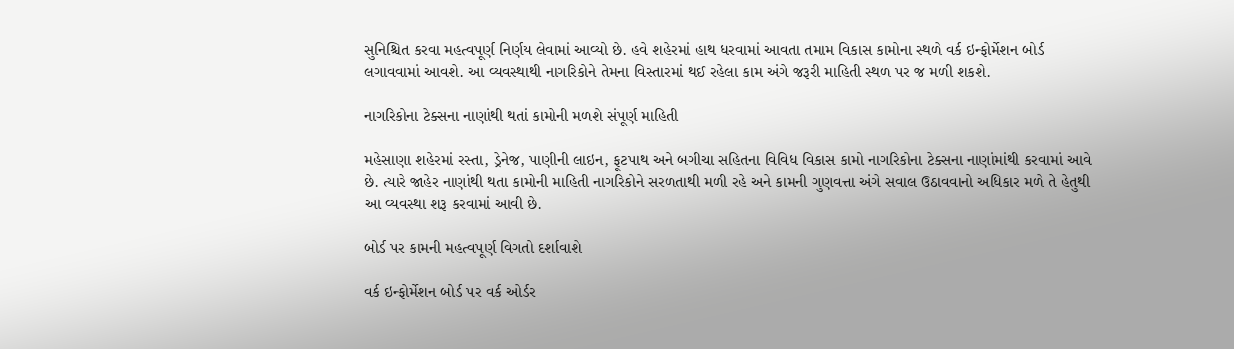સુનિશ્ચિત કરવા મહત્વપૂર્ણ નિર્ણય લેવામાં આવ્યો છે. હવે શહેરમાં હાથ ધરવામાં આવતા તમામ વિકાસ કામોના સ્થળે વર્ક ઇન્ફોર્મેશન બોર્ડ લગાવવામાં આવશે. આ વ્યવસ્થાથી નાગરિકોને તેમના વિસ્તારમાં થઈ રહેલા કામ અંગે જરૂરી માહિતી સ્થળ પર જ મળી શકશે.

નાગરિકોના ટેક્સના નાણાંથી થતાં કામોની મળશે સંપૂર્ણ માહિતી

મહેસાણા શહેરમાં રસ્તા, ડ્રેનેજ, પાણીની લાઇન, ફૂટપાથ અને બગીચા સહિતના વિવિધ વિકાસ કામો નાગરિકોના ટેક્સના નાણાંમાંથી કરવામાં આવે છે. ત્યારે જાહેર નાણાંથી થતા કામોની માહિતી નાગરિકોને સરળતાથી મળી રહે અને કામની ગુણવત્તા અંગે સવાલ ઉઠાવવાનો અધિકાર મળે તે હેતુથી આ વ્યવસ્થા શરૂ કરવામાં આવી છે.

બોર્ડ પર કામની મહત્વપૂર્ણ વિગતો દર્શાવાશે

વર્ક ઇન્ફોર્મેશન બોર્ડ પર વર્ક ઓર્ડર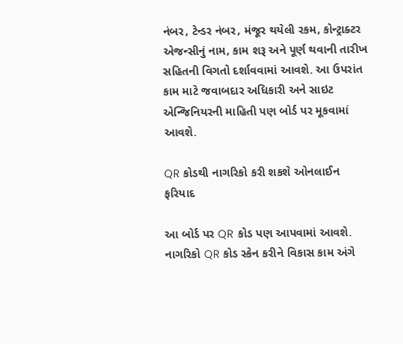નંબર, ટેન્ડર નંબર, મંજૂર થયેલી રકમ, કોન્ટ્રાક્ટર એજન્સીનું નામ, કામ શરૂ અને પૂર્ણ થવાની તારીખ સહિતની વિગતો દર્શાવવામાં આવશે. આ ઉપરાંત કામ માટે જવાબદાર અધિકારી અને સાઇટ એન્જિનિયરની માહિતી પણ બોર્ડ પર મૂકવામાં આવશે.

QR કોડથી નાગરિકો કરી શકશે ઓનલાઈન ફરિયાદ

આ બોર્ડ પર QR કોડ પણ આપવામાં આવશે. નાગરિકો QR કોડ સ્કેન કરીને વિકાસ કામ અંગે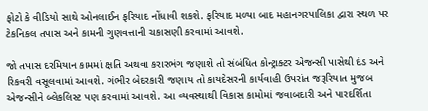ફોટો કે વીડિયો સાથે ઓનલાઈન ફરિયાદ નોંધાવી શકશે. ફરિયાદ મળ્યા બાદ મહાનગરપાલિકા દ્વારા સ્થળ પર ટેકનિકલ તપાસ અને કામની ગુણવત્તાની ચકાસણી કરવામાં આવશે.

જો તપાસ દરમિયાન કામમાં ક્ષતિ અથવા કરારભંગ જણાશે તો સંબંધિત કોન્ટ્રાક્ટર એજન્સી પાસેથી દંડ અને રિકવરી વસૂલવામાં આવશે. ગંભીર બેદરકારી જણાય તો કાયદેસરની કાર્યવાહી ઉપરાંત જરૂરિયાત મુજબ એજન્સીને બ્લેકલિસ્ટ પણ કરવામાં આવશે. આ વ્યવસ્થાથી વિકાસ કામોમાં જવાબદારી અને પારદર્શિતા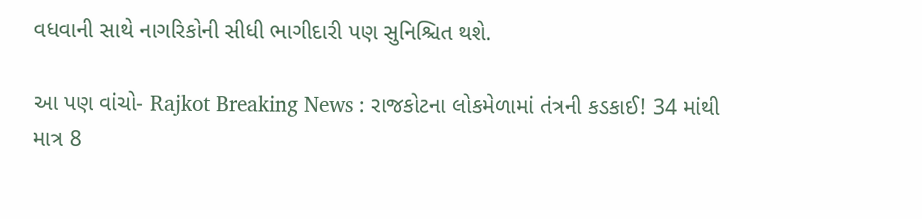વધવાની સાથે નાગરિકોની સીધી ભાગીદારી પણ સુનિશ્ચિત થશે.

આ પણ વાંચો- Rajkot Breaking News : રાજકોટના લોકમેળામાં તંત્રની કડકાઈ! 34 માંથી માત્ર 8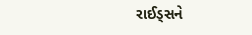રાઈડ્સને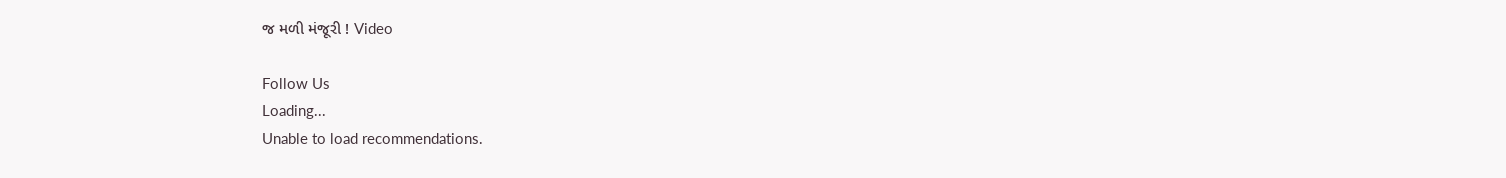જ મળી મંજૂરી ! Video

Follow Us
Loading...
Unable to load recommendations.